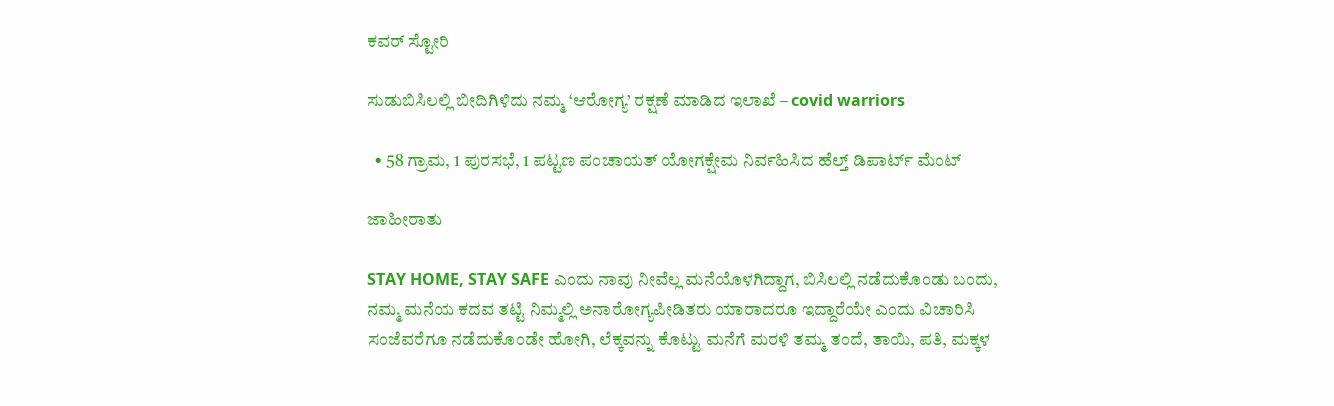ಕವರ್ ಸ್ಟೋರಿ

ಸುಡುಬಿಸಿಲಲ್ಲಿ ಬೀದಿಗಿಳಿದು ನಮ್ಮ ‘ಆರೋಗ್ಯ’ ರಕ್ಷಣೆ ಮಾಡಿದ ಇಲಾಖೆ – covid warriors

  • 58 ಗ್ರಾಮ, 1 ಪುರಸಭೆ, 1 ಪಟ್ಟಣ ಪಂಚಾಯತ್ ಯೋಗಕ್ಷೇಮ ನಿರ್ವಹಿಸಿದ ಹೆಲ್ತ್ ಡಿಪಾರ್ಟ್ ಮೆಂಟ್

ಜಾಹೀರಾತು

STAY HOME, STAY SAFE ಎಂದು ನಾವು ನೀವೆಲ್ಲ ಮನೆಯೊಳಗಿದ್ದಾಗ, ಬಿಸಿಲಲ್ಲಿ ನಡೆದುಕೊಂಡು ಬಂದು, ನಮ್ಮ ಮನೆಯ ಕದವ ತಟ್ಟಿ ನಿಮ್ಮಲ್ಲಿ ಅನಾರೋಗ್ಯಪೀಡಿತರು ಯಾರಾದರೂ ಇದ್ದಾರೆಯೇ ಎಂದು ವಿಚಾರಿಸಿ ಸಂಜೆವರೆಗೂ ನಡೆದುಕೊಂಡೇ ಹೋಗಿ, ಲೆಕ್ಕವನ್ನು ಕೊಟ್ಟು ಮನೆಗೆ ಮರಳಿ ತಮ್ಮ ತಂದೆ, ತಾಯಿ, ಪತಿ, ಮಕ್ಕಳ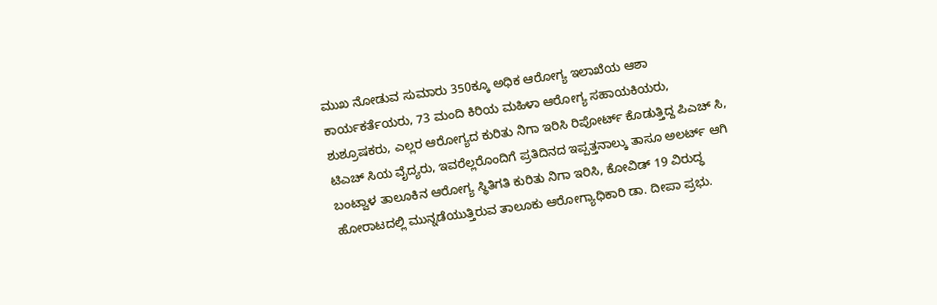ಮುಖ ನೋಡುವ ಸುಮಾರು 350ಕ್ಕೂ ಅಧಿಕ ಆರೋಗ್ಯ ಇಲಾಖೆಯ ಆಶಾ ಕಾರ್ಯಕರ್ತೆಯರು, 73 ಮಂದಿ ಕಿರಿಯ ಮಹಿಳಾ ಆರೋಗ್ಯ ಸಹಾಯಕಿಯರು, ಶುಶ್ರೂಷಕರು, ಎಲ್ಲರ ಆರೋಗ್ಯದ ಕುರಿತು ನಿಗಾ ಇರಿಸಿ ರಿಪೋರ್ಟ್ ಕೊಡುತ್ತಿದ್ದ ಪಿಎಚ್ ಸಿ, ಟಿಎಚ್ ಸಿಯ ವೈದ್ಯರು, ಇವರೆಲ್ಲರೊಂದಿಗೆ ಪ್ರತಿದಿನದ ಇಪ್ಪತ್ತನಾಲ್ಕು ತಾಸೂ ಅಲರ್ಟ್ ಆಗಿ ಬಂಟ್ವಾಳ ತಾಲೂಕಿನ ಆರೋಗ್ಯ ಸ್ಥಿತಿಗತಿ ಕುರಿತು ನಿಗಾ ಇರಿಸಿ, ಕೋವಿಡ್ 19 ವಿರುದ್ಧ ಹೋರಾಟದಲ್ಲಿ ಮುನ್ನಡೆಯುತ್ತಿರುವ ತಾಲೂಕು ಆರೋಗ್ಯಾಧಿಕಾರಿ ಡಾ. ದೀಪಾ ಪ್ರಭು.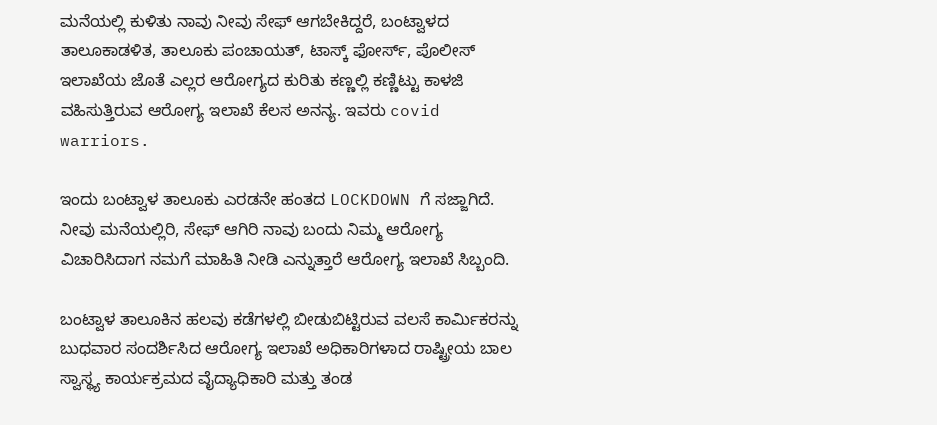ಮನೆಯಲ್ಲಿ ಕುಳಿತು ನಾವು ನೀವು ಸೇಫ್ ಆಗಬೇಕಿದ್ದರೆ, ಬಂಟ್ವಾಳದ ತಾಲೂಕಾಡಳಿತ, ತಾಲೂಕು ಪಂಚಾಯತ್, ಟಾಸ್ಕ್ ಫೋರ್ಸ್, ಪೊಲೀಸ್ ಇಲಾಖೆಯ ಜೊತೆ ಎಲ್ಲರ ಆರೋಗ್ಯದ ಕುರಿತು ಕಣ್ಣಲ್ಲಿ ಕಣ್ಣಿಟ್ಟು ಕಾಳಜಿ ವಹಿಸುತ್ತಿರುವ ಆರೋಗ್ಯ ಇಲಾಖೆ ಕೆಲಸ ಅನನ್ಯ. ಇವರು covid warriors.

ಇಂದು ಬಂಟ್ವಾಳ ತಾಲೂಕು ಎರಡನೇ ಹಂತದ LOCKDOWN ಗೆ ಸಜ್ಜಾಗಿದೆ. ನೀವು ಮನೆಯಲ್ಲಿರಿ, ಸೇಫ್ ಆಗಿರಿ ನಾವು ಬಂದು ನಿಮ್ಮ ಆರೋಗ್ಯ ವಿಚಾರಿಸಿದಾಗ ನಮಗೆ ಮಾಹಿತಿ ನೀಡಿ ಎನ್ನುತ್ತಾರೆ ಆರೋಗ್ಯ ಇಲಾಖೆ ಸಿಬ್ಬಂದಿ.

ಬಂಟ್ವಾಳ ತಾಲೂಕಿನ ಹಲವು ಕಡೆಗಳಲ್ಲಿ ಬೀಡುಬಿಟ್ಟಿರುವ ವಲಸೆ ಕಾರ್ಮಿಕರನ್ನು ಬುಧವಾರ ಸಂದರ್ಶಿಸಿದ ಆರೋಗ್ಯ ಇಲಾಖೆ ಅಧಿಕಾರಿಗಳಾದ ರಾಷ್ಟ್ರೀಯ ಬಾಲ ಸ್ವಾಸ್ಥ್ಯ ಕಾರ್ಯಕ್ರಮದ ವೈದ್ಯಾಧಿಕಾರಿ ಮತ್ತು ತಂಡ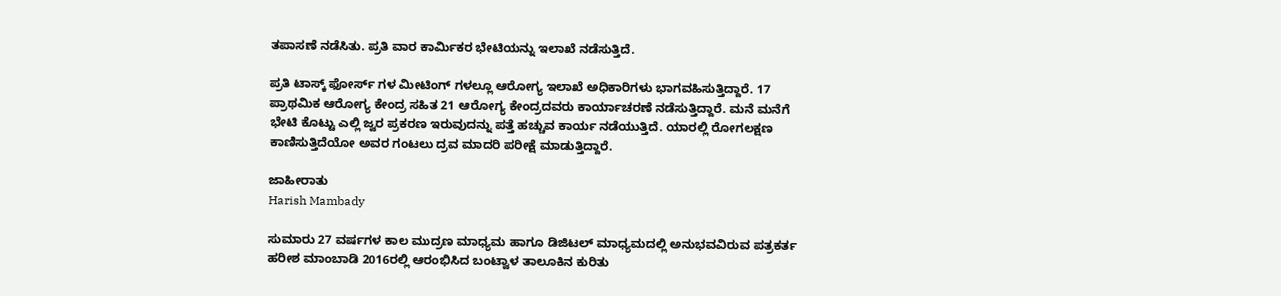ತಪಾಸಣೆ ನಡೆಸಿತು. ಪ್ರತಿ ವಾರ ಕಾರ್ಮಿಕರ ಭೇಟಿಯನ್ನು ಇಲಾಖೆ ನಡೆಸುತ್ತಿದೆ.

ಪ್ರತಿ ಟಾಸ್ಕ್ ಫೋರ್ಸ್ ಗಳ ಮೀಟಿಂಗ್ ಗಳಲ್ಲೂ ಆರೋಗ್ಯ ಇಲಾಖೆ ಅಧಿಕಾರಿಗಳು ಭಾಗವಹಿಸುತ್ತಿದ್ದಾರೆ. 17 ಪ್ರಾಥಮಿಕ ಆರೋಗ್ಯ ಕೇಂದ್ರ ಸಹಿತ 21 ಆರೋಗ್ಯ ಕೇಂದ್ರದವರು ಕಾರ್ಯಾಚರಣೆ ನಡೆಸುತ್ತಿದ್ದಾರೆ. ಮನೆ ಮನೆಗೆ ಭೇಟಿ ಕೊಟ್ಟು ಎಲ್ಲಿ ಜ್ವರ ಪ್ರಕರಣ ಇರುವುದನ್ನು ಪತ್ತೆ ಹಚ್ಚುವ ಕಾರ್ಯ ನಡೆಯುತ್ತಿದೆ. ಯಾರಲ್ಲಿ ರೋಗಲಕ್ಷಣ ಕಾಣಿಸುತ್ತಿದೆಯೋ ಅವರ ಗಂಟಲು ದ್ರವ ಮಾದರಿ ಪರೀಕ್ಷೆ ಮಾಡುತ್ತಿದ್ದಾರೆ.

ಜಾಹೀರಾತು
Harish Mambady

ಸುಮಾರು 27 ವರ್ಷಗಳ ಕಾಲ ಮುದ್ರಣ ಮಾಧ್ಯಮ ಹಾಗೂ ಡಿಜಿಟಲ್ ಮಾಧ್ಯಮದಲ್ಲಿ ಅನುಭವವಿರುವ ಪತ್ರಕರ್ತ ಹರೀಶ ಮಾಂಬಾಡಿ 2016ರಲ್ಲಿ ಆರಂಭಿಸಿದ ಬಂಟ್ವಾಳ ತಾಲೂಕಿನ ಕುರಿತು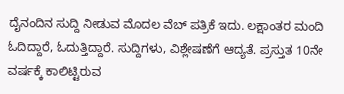ದೈನಂದಿನ ಸುದ್ದಿ ನೀಡುವ ಮೊದಲ ವೆಬ್ ಪತ್ರಿಕೆ ಇದು. ಲಕ್ಷಾಂತರ ಮಂದಿ ಓದಿದ್ದಾರೆ, ಓದುತ್ತಿದ್ದಾರೆ. ಸುದ್ದಿಗಳು, ವಿಶ್ಲೇಷಣೆಗೆ ಆದ್ಯತೆ. ಪ್ರಸ್ತುತ 10ನೇ ವರ್ಷಕ್ಕೆ ಕಾಲಿಟ್ಟಿರುವ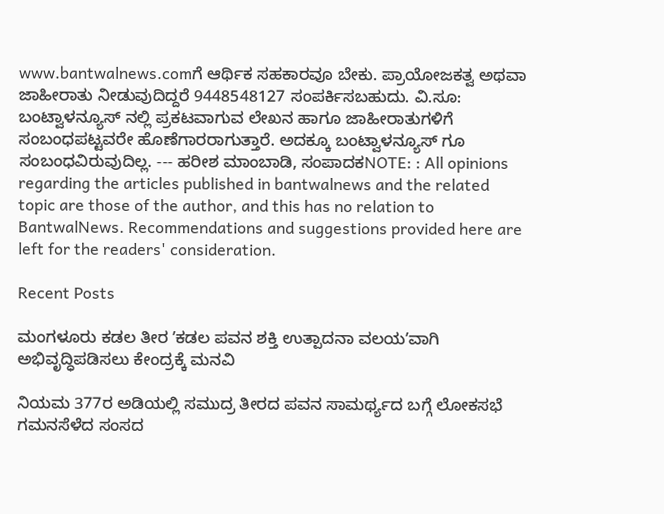www.bantwalnews.comಗೆ ಆರ್ಥಿಕ ಸಹಕಾರವೂ ಬೇಕು. ಪ್ರಾಯೋಜಕತ್ವ ಅಥವಾ ಜಾಹೀರಾತು ನೀಡುವುದಿದ್ದರೆ 9448548127 ಸಂಪರ್ಕಿಸಬಹುದು. ವಿ.ಸೂ: ಬಂಟ್ವಾಳನ್ಯೂಸ್ ನಲ್ಲಿ ಪ್ರಕಟವಾಗುವ ಲೇಖನ ಹಾಗೂ ಜಾಹೀರಾತುಗಳಿಗೆ ಸಂಬಂಧಪಟ್ಟವರೇ ಹೊಣೆಗಾರರಾಗುತ್ತಾರೆ. ಅದಕ್ಕೂ ಬಂಟ್ವಾಳನ್ಯೂಸ್ ಗೂ ಸಂಬಂಧವಿರುವುದಿಲ್ಲ. --- ಹರೀಶ ಮಾಂಬಾಡಿ, ಸಂಪಾದಕNOTE: : All opinions regarding the articles published in bantwalnews and the related topic are those of the author, and this has no relation to BantwalNews. Recommendations and suggestions provided here are left for the readers' consideration.

Recent Posts

ಮಂಗಳೂರು ಕಡಲ ತೀರ ʼಕಡಲ ಪವನ ಶಕ್ತಿ ಉತ್ಪಾದನಾ ವಲಯʼವಾಗಿ ಅಭಿವೃದ್ಧಿಪಡಿಸಲು ಕೇಂದ್ರಕ್ಕೆ ಮನವಿ

ನಿಯಮ 377ರ ಅಡಿಯಲ್ಲಿ ಸಮುದ್ರ ತೀರದ ಪವನ ಸಾಮರ್ಥ್ಯದ ಬಗ್ಗೆ ಲೋಕಸಭೆ ಗಮನಸೆಳೆದ ಸಂಸದ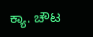ಕ್ಯಾ. ಚೌಟ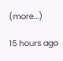(more…)

15 hours ago